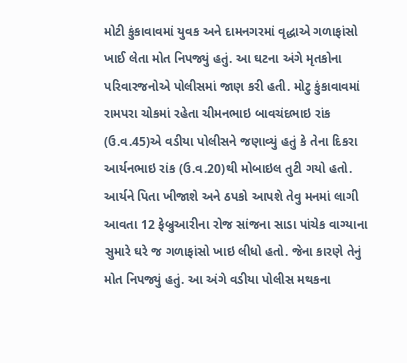મોટી કુંકાવાવમાં યુવક અને દામનગરમાં વૃદ્ધાએ ગળાફાંસો ખાઈ લેતા મોત નિપજ્યું હતું. આ ઘટના અંગે મૃતકોના પરિવારજનોએ પોલીસમાં જાણ કરી હતી. મોટુ કુંકાવાવમાં રામપરા ચોકમાં રહેતા ચીમનભાઇ બાવચંદભાઇ રાંક (ઉ.વ.45)એ વડીયા પોલીસને જણાવ્યું હતું કે તેના દિકરા આર્યનભાઇ રાંક (ઉ.વ.20)થી મોબાઇલ તુટી ગયો હતો. આર્યને પિતા ખીજાશે અને ઠપકો આપશે તેવુ મનમાં લાગી આવતા 12 ફેબ્રુઆરીના રોજ સાંજના સાડા પાંચેક વાગ્યાના સુમારે ઘરે જ ગળાફાંસો ખાઇ લીધો હતો. જેના કારણે તેનું મોત નિપજ્યું હતું. આ અંગે વડીયા પોલીસ મથકના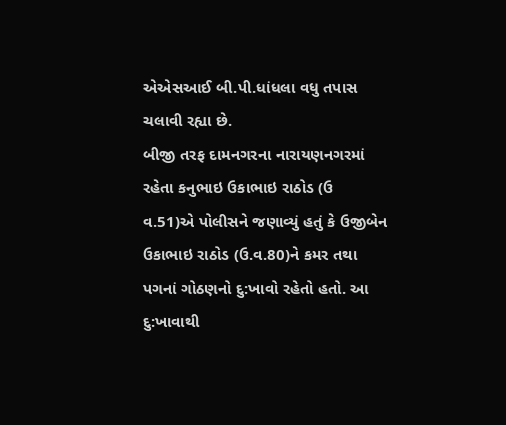એએસઆઈ બી.પી.ધાંધલા વધુ તપાસ ચલાવી રહ્યા છે.
બીજી તરફ દામનગરના નારાયણનગરમાં રહેતા કનુભાઇ ઉકાભાઇ રાઠોડ (ઉ વ.51)એ પોલીસને જણાવ્યું હતું કે ઉજીબેન ઉકાભાઇ રાઠોડ (ઉ.વ.80)ને કમર તથા પગનાં ગોઠણનો દુ:ખાવો રહેતો હતો. આ દુ:ખાવાથી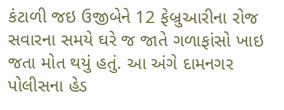કંટાળી જઇ ઉજીબેને 12 ફેબ્રુઆરીના રોજ સવારના સમયે ઘરે જ જાતે ગળાફાંસો ખાઇ જતા મોત થયું હતું. આ અંગે દામનગર પોલીસના હેડ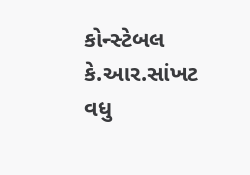કોન્સ્ટેબલ કે.આર.સાંખટ વધુ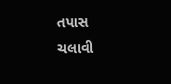તપાસ ચલાવી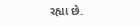રહ્યા છે.